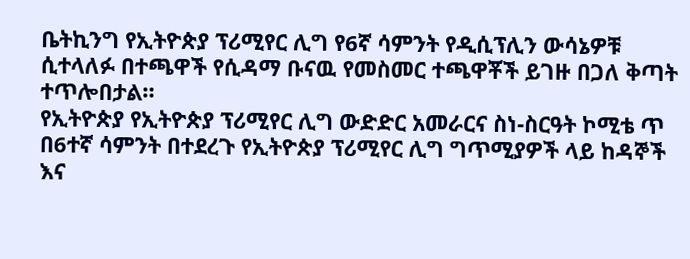ቤትኪንግ የኢትዮጵያ ፕሪሚየር ሊግ የ6ኛ ሳምንት የዲሲፕሊን ውሳኔዎቹ ሲተላለፉ በተጫዋች የሲዳማ ቡናዉ የመስመር ተጫዋቾች ይገዙ በጋለ ቅጣት ተጥሎበታል።
የኢትዮጵያ የኢትዮጵያ ፕሪሚየር ሊግ ውድድር አመራርና ስነ-ስርዓት ኮሚቴ ጥ በ6ተኛ ሳምንት በተደረጉ የኢትዮጵያ ፕሪሚየር ሊግ ግጥሚያዎች ላይ ከዳኞች እና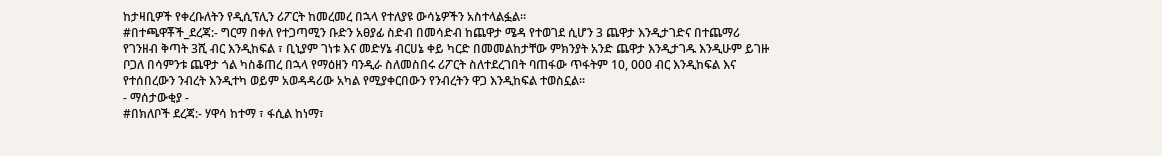ከታዛቢዎች የቀረቡለትን የዲሲፕሊን ሪፖርት ከመረመረ በኋላ የተለያዩ ውሳኔዎችን አስተላልፏል።
#በተጫዋቾች_ደረጃ:- ግርማ በቀለ የተጋጣሚን ቡድን አፀያፊ ስድብ በመሳድብ ከጨዋታ ሜዳ የተወገደ ሲሆን 3 ጨዋታ እንዲታገድና በተጨማሪ የገንዘብ ቅጣት 3ሺ ብር እንዲከፍል ፣ ቢኒያም ገነቱ እና መድሃኔ ብርሀኔ ቀይ ካርድ በመመልከታቸው ምክንያት አንድ ጨዋታ እንዲታገዱ እንዲሁም ይገዙ ቦጋለ በሳምንቱ ጨዋታ ጎል ካስቆጠረ በኋላ የማዕዘን ባንዲራ ስለመስበሩ ሪፖርት ስለተደረገበት ባጠፋው ጥፋትም 10, 000 ብር እንዲከፍል እና የተሰበረውን ንብረት እንዲተካ ወይም አወዳዳሪው አካል የሚያቀርበውን የንብረትን ዋጋ እንዲከፍል ተወስኗል፡፡
- ማሰታውቂያ -
#በክለቦች ደረጃ:- ሃዋሳ ከተማ ፣ ፋሲል ከነማ፣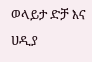ወላይታ ድቻ እና ሀዲያ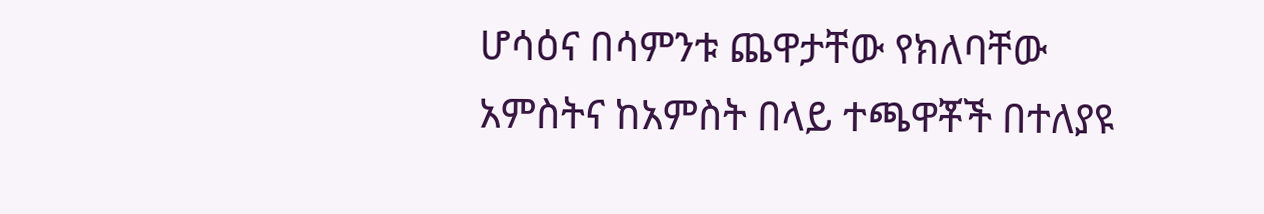ሆሳዕና በሳምንቱ ጨዋታቸው የክለባቸው አምስትና ከአምስት በላይ ተጫዋቾች በተለያዩ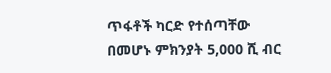ጥፋቶች ካርድ የተሰጣቸው በመሆኑ ምክንያት 5,000 ሺ ብር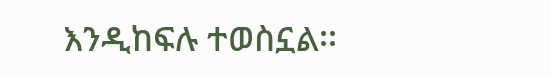እንዲከፍሉ ተወስኗል፡፡